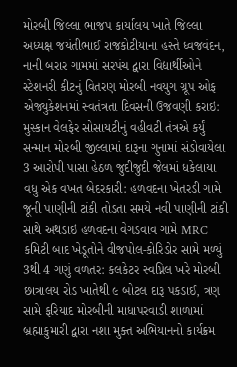મોરબી જિલ્લા ભાજપ કાર્યાલય ખાતે જિલ્લા અધ્યક્ષ જયંતીભાઈ રાજકોટીયાના હસ્તે ધ્વજવંદન, નાની બરાર ગામમાં સરપંચ દ્વારા વિદ્યાર્થીઓને સ્ટેશનરી કીટનું વિતરણ મોરબી નવયુગ ગ્રૂપ ઓફ એજ્યુકેશનમાં સ્વતંત્રતા દિવસની ઉજવણી કરાઇ: મુસ્કાન વેલફેર સોસાયટીનું વહીવટી તંત્રએ કર્યું સન્માન મોરબી જીલ્લામાં દારૂના ગુનામાં સંડોવાયેલા 3 આરોપી પાસા હેઠળ જુદીજુદી જેલમાં ધકેલાયા વધુ એક વખત બેદરકારી: હળવદના ખેતરડી ગામે જૂની પાણીની ટાંકી તોડતા સમયે નવી પાણીની ટાંકી સાથે અથડાઇ હળવદના વેગડવાવ ગામે MRC કમિટી બાદ ખેડૂતોને વીજપોલ-કોરિડોર સામે મળ્યું 3થી 4 ગણું વળતર: કલકેટર સ્વપ્નિલ ખરે મોરબી છાત્રાલય રોડ ખાતેથી ૯ બોટલ દારૂ પકડાઈ, ત્રણ સામે ફરિયાદ મોરબીની માધાપરવાડી શાળામાં બ્રહ્માકુમારી દ્વારા નશા મુક્ત અભિયાનનો કાર્યક્રમ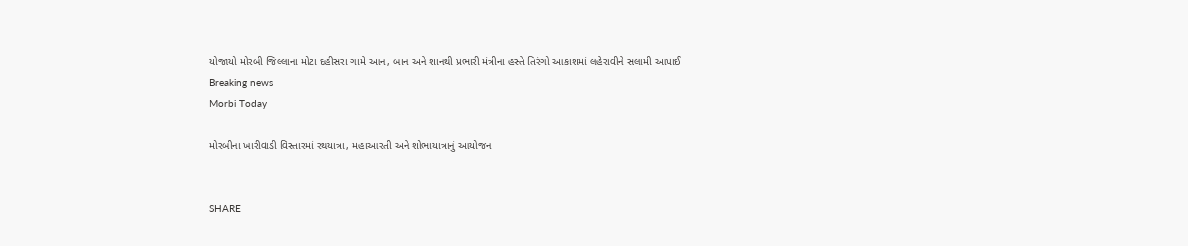યોજાયો મોરબી જિલ્લાના મોટા દહીસરા ગામે આન, બાન અને શાનથી પ્રભારી મંત્રીના હસ્તે તિરંગો આકાશમાં લહેરાવીને સલામી આપાઈ
Breaking news
Morbi Today

મોરબીના ખારીવાડી વિસ્તારમાં રથયાત્રા, મહાઆરતી અને શોભાયાત્રાનું આયોજન


SHARE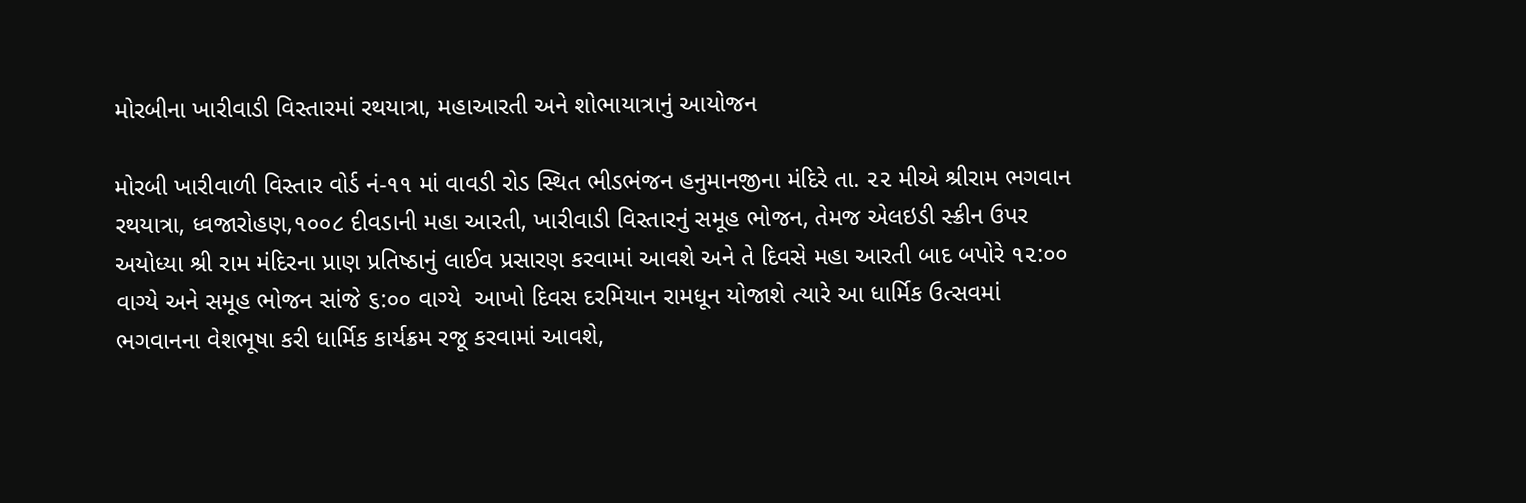મોરબીના ખારીવાડી વિસ્તારમાં રથયાત્રા, મહાઆરતી અને શોભાયાત્રાનું આયોજન

મોરબી ખારીવાળી વિસ્તાર વોર્ડ નં-૧૧ માં વાવડી રોડ સ્થિત ભીડભંજન હનુમાનજીના મંદિરે તા. ૨૨ મીએ શ્રીરામ ભગવાન રથયાત્રા, ધ્વજારોહણ,૧૦૦૮ દીવડાની મહા આરતી, ખારીવાડી વિસ્તારનું સમૂહ ભોજન, તેમજ એલઇડી સ્ક્રીન ઉપર અયોધ્યા શ્રી રામ મંદિરના પ્રાણ પ્રતિષ્ઠાનું લાઈવ પ્રસારણ કરવામાં આવશે અને તે દિવસે મહા આરતી બાદ બપોરે ૧૨:૦૦ વાગ્યે અને સમૂહ ભોજન સાંજે ૬:૦૦ વાગ્યે  આખો દિવસ દરમિયાન રામધૂન યોજાશે ત્યારે આ ધાર્મિક ઉત્સવમાં ભગવાનના વેશભૂષા કરી ધાર્મિક કાર્યક્રમ રજૂ કરવામાં આવશે,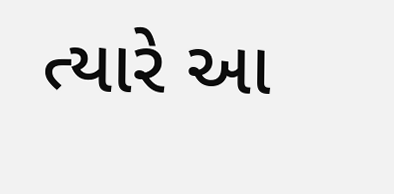ત્યારે આ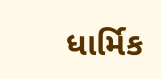ધાર્મિક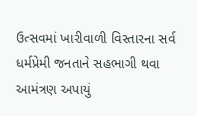ઉત્સવમાં ખારીવાળી વિસ્તારના સર્વ ધર્મપ્રેમી જનતાને સહભાગી થવા આમંત્રણ અપાયું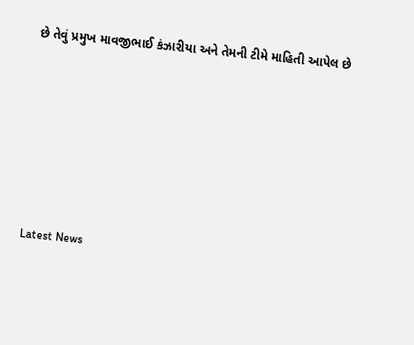છે તેવું પ્રમુખ માવજીભાઈ કંઝારીયા અને તેમની ટીમે માહિતી આપેલ છે






Latest News